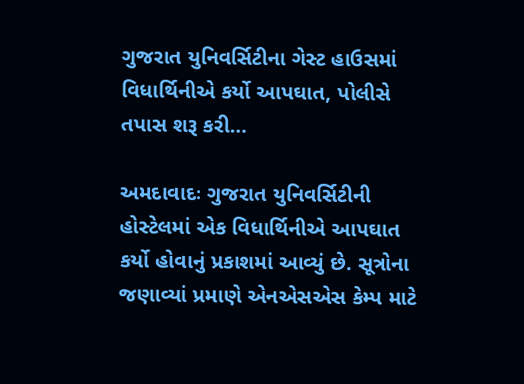ગુજરાત યુનિવર્સિટીના ગેસ્ટ હાઉસમાં વિધાર્થિનીએ કર્યો આપઘાત, પોલીસે તપાસ શરૂ કરી…

અમદાવાદઃ ગુજરાત યુનિવર્સિટીની હોસ્ટેલમાં એક વિધાર્થિનીએ આપઘાત કર્યો હોવાનું પ્રકાશમાં આવ્યું છે. સૂત્રોના જણાવ્યાં પ્રમાણે એનએસએસ કેમ્પ માટે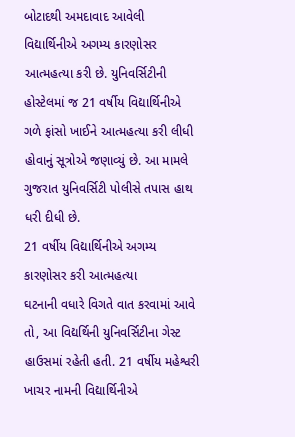બોટાદથી અમદાવાદ આવેલી વિદ્યાર્થિનીએ અગમ્ય કારણોસર આત્મહત્યા કરી છે. યુનિવર્સિટીની હોસ્ટેલમાં જ 21 વર્ષીય વિદ્યાર્થિનીએ ગળે ફાંસો ખાઈને આત્મહત્યા કરી લીધી હોવાનું સૂત્રોએ જણાવ્યું છે. આ મામલે ગુજરાત યુનિવર્સિટી પોલીસે તપાસ હાથ ધરી દીધી છે.
21 વર્ષીય વિદ્યાર્થિનીએ અગમ્ય કારણોસર કરી આત્મહત્યા
ઘટનાની વધારે વિગતે વાત કરવામાં આવે તો, આ વિદ્યર્થિની યુનિવર્સિટીના ગેસ્ટ હાઉસમાં રહેતી હતી. 21 વર્ષીય મહેશ્વરી ખાચર નામની વિદ્યાર્થિનીએ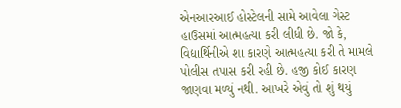એનઆરઆઈ હોસ્ટેલની સામે આવેલા ગેસ્ટ હાઉસમાં આત્મહત્યા કરી લીધી છે. જો કે, વિદ્યાર્થિનીએ શા કારણે આત્મહત્યા કરી તે મામલે પોલીસ તપાસ કરી રહી છે. હજી કોઈ કારણ જાણવા મળ્યું નથી. આખરે એવું તો શું થયું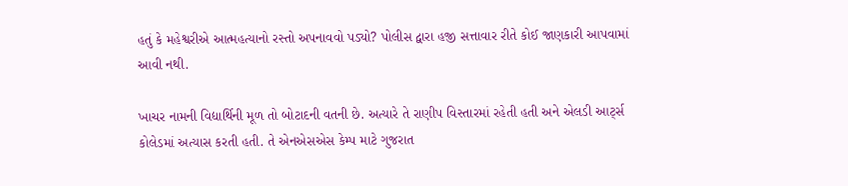હતું કે મહેશ્વરીએ આત્મહત્યાનો રસ્તો અપનાવવો પડ્યો? પોલીસ દ્વારા હજી સત્તાવાર રીતે કોઈ જાણકારી આપવામાં આવી નથી.

ખાચર નામની વિદ્યાર્થિની મૂળ તો બોટાદની વતની છે. અત્યારે તે રાણીપ વિસ્તારમાં રહેતી હતી અને એલડી આર્ટ્સ કોલેડમાં અત્યાસ કરતી હતી. તે એનએસએસ કેમ્પ માટે ગુજરાત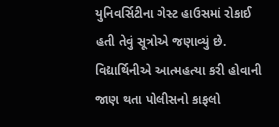યુનિવર્સિટીના ગેસ્ટ હાઉસમાં રોકાઈ હતી તેવું સૂત્રોએ જણાવ્યું છે. વિદ્યાર્થિનીએ આત્મહત્યા કરી હોવાની જાણ થતા પોલીસનો કાફલો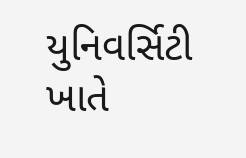યુનિવર્સિટી ખાતે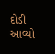દોડી આવ્યો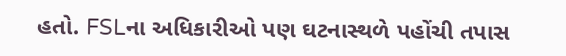હતો. FSLના અધિકારીઓ પણ ઘટનાસ્થળે પહોંચી તપાસ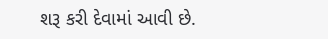શરૂ કરી દેવામાં આવી છે.